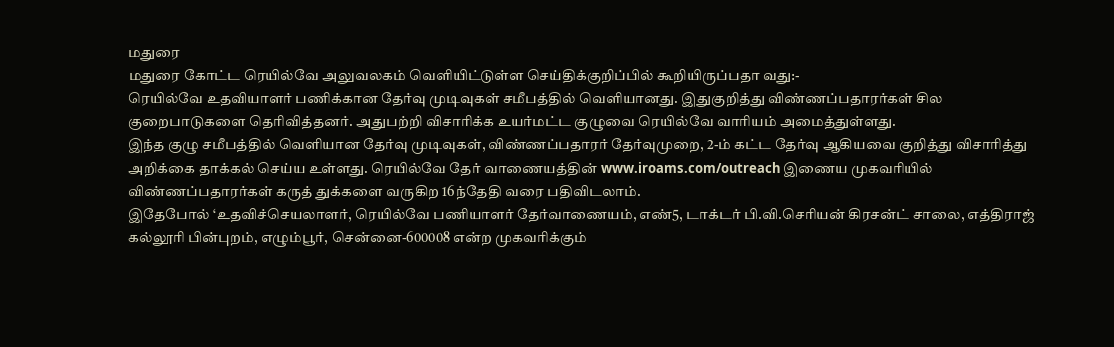மதுரை
மதுரை கோட்ட ரெயில்வே அலுவலகம் வெளியிட்டுள்ள செய்திக்குறிப்பில் கூறியிருப்பதா வது:-
ரெயில்வே உதவியாளர் பணிக்கான தேர்வு முடிவுகள் சமீபத்தில் வெளியானது. இதுகுறித்து விண்ணப்பதாரர்கள் சில குறைபாடுகளை தெரிவித்தனர். அதுபற்றி விசாரிக்க உயர்மட்ட குழுவை ரெயில்வே வாரியம் அமைத்துள்ளது.
இந்த குழு சமீபத்தில் வெளியான தேர்வு முடிவுகள், விண்ணப்பதாரர் தேர்வுமுறை, 2-ம் கட்ட தேர்வு ஆகியவை குறித்து விசாரித்து அறிக்கை தாக்கல் செய்ய உள்ளது. ரெயில்வே தேர் வாணையத்தின் www.iroams.com/outreach இணைய முகவரியில் விண்ணப்பதாரர்கள் கருத் துக்களை வருகிற 16ந்தேதி வரை பதிவிடலாம்.
இதேபோல் ‘உதவிச்செயலாளர், ரெயில்வே பணியாளர் தேர்வாணையம், எண்5, டாக்டர் பி.வி.செரியன் கிரசன்ட் சாலை, எத்திராஜ் கல்லூரி பின்புறம், எழும்பூர், சென்னை-600008 என்ற முகவரிக்கும்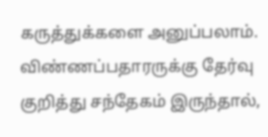கருத்துக்களை அனுப்பலாம்.
விண்ணப்பதாரருக்கு தேர்வு குறித்து சந்தேகம் இருந்தால்,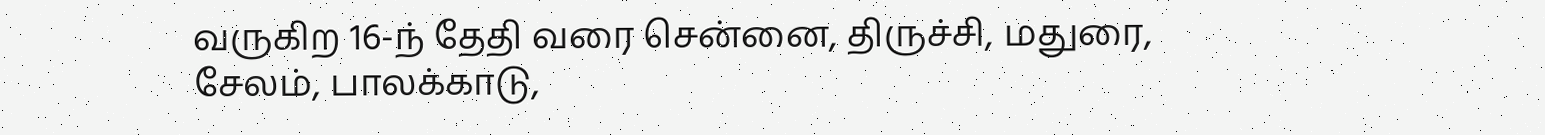வருகிற 16-ந் தேதி வரை சென்னை, திருச்சி, மதுரை, சேலம், பாலக்காடு,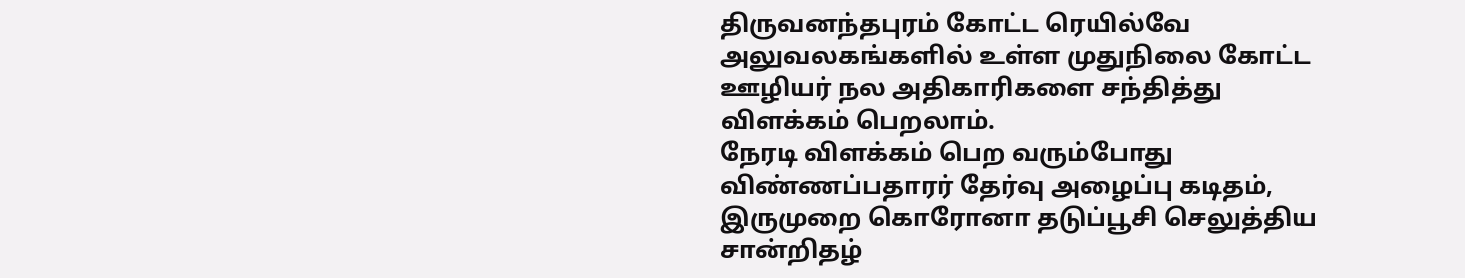திருவனந்தபுரம் கோட்ட ரெயில்வே அலுவலகங்களில் உள்ள முதுநிலை கோட்ட ஊழியர் நல அதிகாரிகளை சந்தித்து விளக்கம் பெறலாம்.
நேரடி விளக்கம் பெற வரும்போது விண்ணப்பதாரர் தேர்வு அழைப்பு கடிதம், இருமுறை கொரோனா தடுப்பூசி செலுத்திய சான்றிதழ்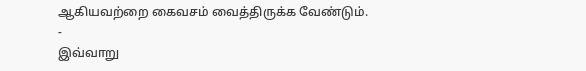ஆகியவற்றை கைவசம் வைத்திருக்க வேண்டும்.
-
இவ்வாறு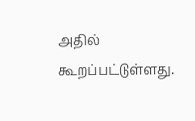அதில் கூறப்பட்டுள்ளது.